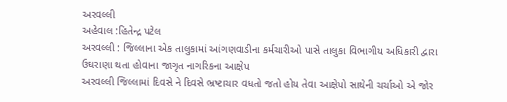અરવલ્લી
અહેવાલ :હિતેન્દ્ર પટેલ
અરવલ્લી : જિલ્લાના એક તાલુકામાં આંગણવાડીના કર્મચારીઓ પાસે તાલુકા વિભાગીય અધિકારી દ્વારા ઉઘરાણા થતા હોવાના જાગૃત નાગરિકના આક્ષેપ
અરવલ્લી જિલ્લામાં દિવસે ને દિવસે ભ્રષ્ટાચાર વધતો જતો હોય તેવા આક્ષેપો સાથેની ચર્ચાઓ એ જોર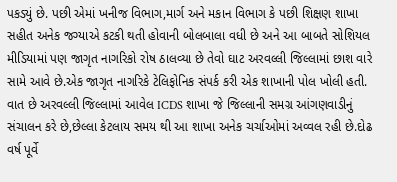પકડ્યું છે. પછી એમાં ખનીજ વિભાગ,માર્ગ અને મકાન વિભાગ કે પછી શિક્ષણ શાખા સહીત અનેક જગ્યાએ કટકી થતી હોવાની બોલબાલા વધી છે અને આ બાબતે સોશિયલ મીડિયામાં પણ જાગૃત નાગરિકો રોષ ઠાલવ્યા છે તેવો ઘાટ અરવલ્લી જિલ્લામાં છાશ વારે સામે આવે છે.એક જાગૃત નાગરિકે ટેલિફોનિક સંપર્ક કરી એક શાખાની પોલ ખોલી હતી.
વાત છે અરવલ્લી જિલ્લામાં આવેલ ICDS શાખા જે જિલ્લાની સમગ્ર આંગણવાડીનું સંચાલન કરે છે,છેલ્લા કેટલાય સમય થી આ શાખા અનેક ચર્ચાઓમાં અવ્વલ રહી છે.દોઢ વર્ષ પૂર્વે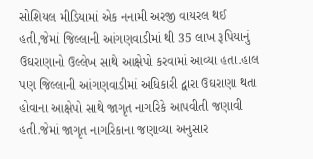સોશિયલ મીડિયામાં એક નનામી અરજી વાયરલ થઈ હતી,જેમાં જિલ્લાની આંગણવાડીમાં થી 35 લાખ રૂપિયાનું ઉઘરાણાનો ઉલ્લેખ સાથે આક્ષેપો કરવામાં આવ્યા હતા.હાલ પણ જિલ્લાની આંગણવાડીમાં અધિકારી દ્વારા ઉઘરાણા થતા હોવાના આક્ષેપો સાથે જાગૃત નાગરિકે આપવીતી જણાવી હતી.જેમાં જાગૃત નાગરિકાના જણાવ્યા અનુસાર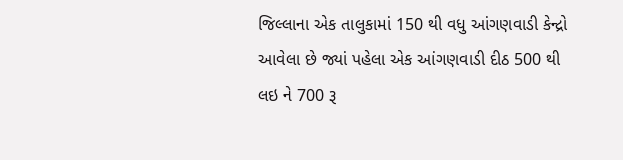જિલ્લાના એક તાલુકામાં 150 થી વધુ આંગણવાડી કેન્દ્રો આવેલા છે જ્યાં પહેલા એક આંગણવાડી દીઠ 500 થી લઇ ને 700 રૂ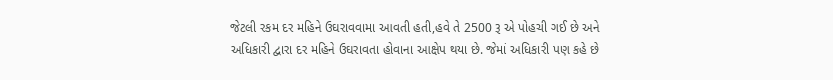જેટલી રકમ દર મહિને ઉઘરાવવામા આવતી હતી,હવે તે 2500 રૂ એ પોહચી ગઈ છે અને અધિકારી દ્વારા દર મહિને ઉઘરાવતા હોવાના આક્ષેપ થયા છે. જેમાં અધિકારી પણ કહે છે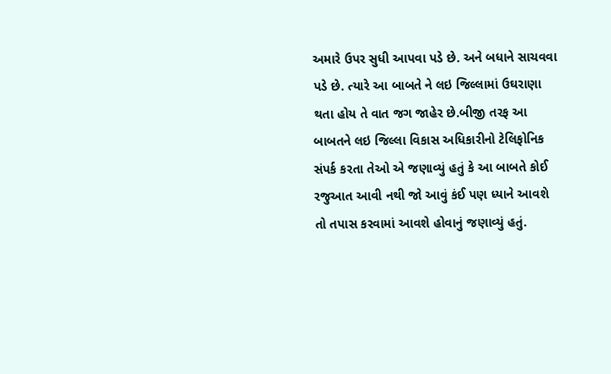અમારે ઉપર સુધી આપવા પડે છે. અને બધાને સાચવવા પડે છે. ત્યારે આ બાબતે ને લઇ જિલ્લામાં ઉઘરાણા થતા હોય તે વાત જગ જાહેર છે.બીજી તરફ આ બાબતને લઇ જિલ્લા વિકાસ અધિકારીનો ટેલિફોનિક સંપર્ક કરતા તેઓ એ જણાવ્યું હતું કે આ બાબતે કોઈ રજુઆત આવી નથી જો આવું કંઈ પણ ધ્યાને આવશે તો તપાસ કરવામાં આવશે હોવાનું જણાવ્યું હતું.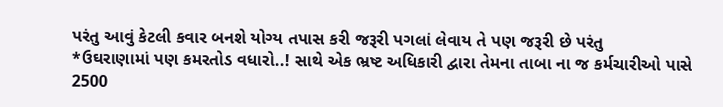પરંતુ આવું કેટલી કવાર બનશે યોગ્ય તપાસ કરી જરૂરી પગલાં લેવાય તે પણ જરૂરી છે પરંતુ
*ઉઘરાણામાં પણ કમરતોડ વધારો..! સાથે એક ભ્રષ્ટ અધિકારી દ્વારા તેમના તાબા ના જ કર્મચારીઓ પાસે 2500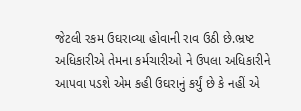જેટલી રકમ ઉઘરાવ્યા હોવાની રાવ ઉઠી છે.ભ્રષ્ટ અધિકારીએ તેમના કર્મચારીઓ ને ઉપલા અધિકારીને આપવા પડશે એમ કહી ઉઘરાનું કર્યું છે કે નહીં એ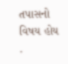તપાસનો વિષય હોય .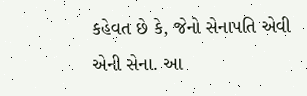કહેવત છે કે, જેનો સેનાપતિ એવી એની સેના. આ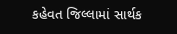કહેવત જિલ્લામાં સાર્થક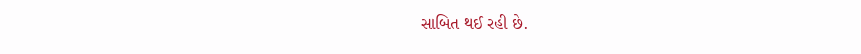સાબિત થઈ રહી છે.